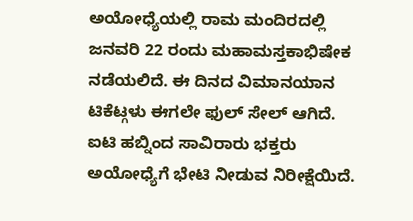ಅಯೋಧ್ಯೆಯಲ್ಲಿ ರಾಮ ಮಂದಿರದಲ್ಲಿ ಜನವರಿ 22 ರಂದು ಮಹಾಮಸ್ತಕಾಭಿಷೇಕ ನಡೆಯಲಿದೆ. ಈ ದಿನದ ವಿಮಾನಯಾನ ಟಿಕೆಟ್ಗಳು ಈಗಲೇ ಫುಲ್ ಸೇಲ್ ಆಗಿದೆ. ಐಟಿ ಹಬ್ನಿಂದ ಸಾವಿರಾರು ಭಕ್ತರು ಅಯೋಧ್ಯೆಗೆ ಭೇಟಿ ನೀಡುವ ನಿರೀಕ್ಷೆಯಿದೆ.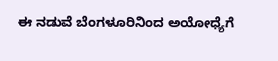ಈ ನಡುವೆ ಬೆಂಗಳೂರಿನಿಂದ ಅಯೋಧ್ಯೆಗೆ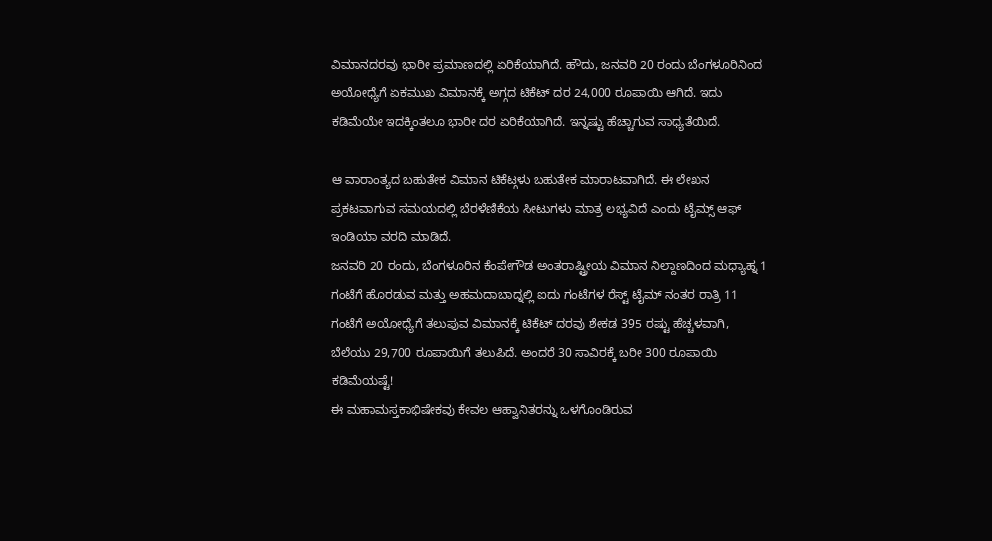ವಿಮಾನದರವು ಭಾರೀ ಪ್ರಮಾಣದಲ್ಲಿ ಏರಿಕೆಯಾಗಿದೆ. ಹೌದು, ಜನವರಿ 20 ರಂದು ಬೆಂಗಳೂರಿನಿಂದ ಅಯೋಧ್ಯೆಗೆ ಏಕಮುಖ ವಿಮಾನಕ್ಕೆ ಅಗ್ಗದ ಟಿಕೆಟ್ ದರ 24,000 ರೂಪಾಯಿ ಆಗಿದೆ. ಇದು ಕಡಿಮೆಯೇ ಇದಕ್ಕಿಂತಲೂ ಭಾರೀ ದರ ಏರಿಕೆಯಾಗಿದೆ. ಇನ್ನಷ್ಟು ಹೆಚ್ಚಾಗುವ ಸಾಧ್ಯತೆಯಿದೆ.

ಆ ವಾರಾಂತ್ಯದ ಬಹುತೇಕ ವಿಮಾನ ಟಿಕೆಟ್ಗಳು ಬಹುತೇಕ ಮಾರಾಟವಾಗಿದೆ. ಈ ಲೇಖನ ಪ್ರಕಟವಾಗುವ ಸಮಯದಲ್ಲಿ ಬೆರಳೆಣಿಕೆಯ ಸೀಟುಗಳು ಮಾತ್ರ ಲಭ್ಯವಿದೆ ಎಂದು ಟೈಮ್ಸ್ ಆಫ್ ಇಂಡಿಯಾ ವರದಿ ಮಾಡಿದೆ.
ಜನವರಿ 20 ರಂದು, ಬೆಂಗಳೂರಿನ ಕೆಂಪೇಗೌಡ ಅಂತರಾಷ್ಟ್ರೀಯ ವಿಮಾನ ನಿಲ್ದಾಣದಿಂದ ಮಧ್ಯಾಹ್ನ 1 ಗಂಟೆಗೆ ಹೊರಡುವ ಮತ್ತು ಅಹಮದಾಬಾದ್ನಲ್ಲಿ ಐದು ಗಂಟೆಗಳ ರೆಸ್ಟ್ ಟೈಮ್ ನಂತರ ರಾತ್ರಿ 11 ಗಂಟೆಗೆ ಅಯೋಧ್ಯೆಗೆ ತಲುಪುವ ವಿಮಾನಕ್ಕೆ ಟಿಕೆಟ್ ದರವು ಶೇಕಡ 395 ರಷ್ಟು ಹೆಚ್ಚಳವಾಗಿ, ಬೆಲೆಯು 29,700 ರೂಪಾಯಿಗೆ ತಲುಪಿದೆ. ಅಂದರೆ 30 ಸಾವಿರಕ್ಕೆ ಬರೀ 300 ರೂಪಾಯಿ ಕಡಿಮೆಯಷ್ಟೆ!
ಈ ಮಹಾಮಸ್ತಕಾಭಿಷೇಕವು ಕೇವಲ ಆಹ್ವಾನಿತರನ್ನು ಒಳಗೊಂಡಿರುವ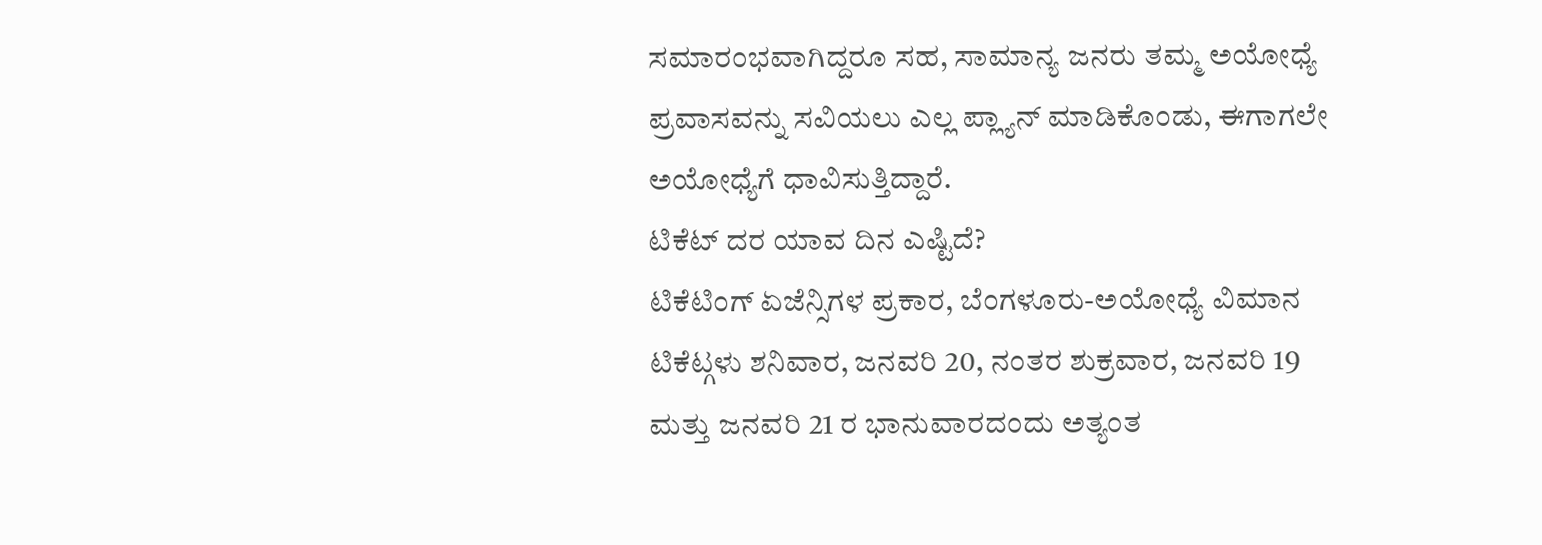ಸಮಾರಂಭವಾಗಿದ್ದರೂ ಸಹ, ಸಾಮಾನ್ಯ ಜನರು ತಮ್ಮ ಅಯೋಧ್ಯೆ ಪ್ರವಾಸವನ್ನು ಸವಿಯಲು ಎಲ್ಲ ಪ್ಲ್ಯಾನ್ ಮಾಡಿಕೊಂಡು, ಈಗಾಗಲೇ ಅಯೋಧ್ಯೆಗೆ ಧಾವಿಸುತ್ತಿದ್ದಾರೆ.
ಟಿಕೆಟ್ ದರ ಯಾವ ದಿನ ಎಷ್ಟಿದೆ?
ಟಿಕೆಟಿಂಗ್ ಏಜೆನ್ಸಿಗಳ ಪ್ರಕಾರ, ಬೆಂಗಳೂರು-ಅಯೋಧ್ಯೆ ವಿಮಾನ ಟಿಕೆಟ್ಗಳು ಶನಿವಾರ, ಜನವರಿ 20, ನಂತರ ಶುಕ್ರವಾರ, ಜನವರಿ 19 ಮತ್ತು ಜನವರಿ 21 ರ ಭಾನುವಾರದಂದು ಅತ್ಯಂತ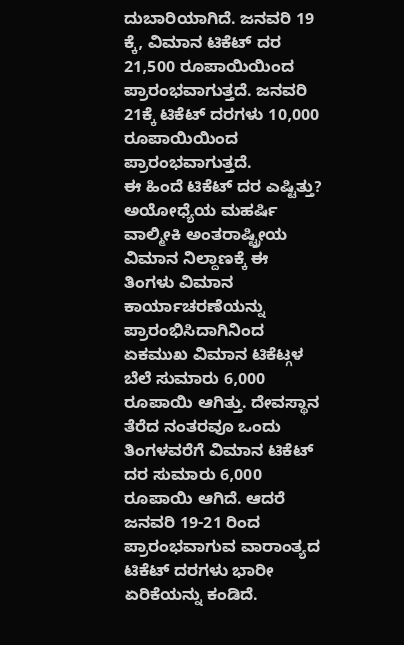ದುಬಾರಿಯಾಗಿದೆ. ಜನವರಿ 19 ಕ್ಕೆ, ವಿಮಾನ ಟಿಕೆಟ್ ದರ 21,500 ರೂಪಾಯಿಯಿಂದ ಪ್ರಾರಂಭವಾಗುತ್ತದೆ. ಜನವರಿ 21ಕ್ಕೆ ಟಿಕೆಟ್ ದರಗಳು 10,000 ರೂಪಾಯಿಯಿಂದ ಪ್ರಾರಂಭವಾಗುತ್ತದೆ.
ಈ ಹಿಂದೆ ಟಿಕೆಟ್ ದರ ಎಷ್ಟಿತ್ತು?
ಅಯೋಧ್ಯೆಯ ಮಹರ್ಷಿ ವಾಲ್ಮೀಕಿ ಅಂತರಾಷ್ಟ್ರೀಯ ವಿಮಾನ ನಿಲ್ದಾಣಕ್ಕೆ ಈ ತಿಂಗಳು ವಿಮಾನ ಕಾರ್ಯಾಚರಣೆಯನ್ನು ಪ್ರಾರಂಭಿಸಿದಾಗಿನಿಂದ ಏಕಮುಖ ವಿಮಾನ ಟಿಕೆಟ್ಗಳ ಬೆಲೆ ಸುಮಾರು 6,000 ರೂಪಾಯಿ ಆಗಿತ್ತು. ದೇವಸ್ಥಾನ ತೆರೆದ ನಂತರವೂ ಒಂದು ತಿಂಗಳವರೆಗೆ ವಿಮಾನ ಟಿಕೆಟ್ ದರ ಸುಮಾರು 6,000 ರೂಪಾಯಿ ಆಗಿದೆ. ಆದರೆ ಜನವರಿ 19-21 ರಿಂದ ಪ್ರಾರಂಭವಾಗುವ ವಾರಾಂತ್ಯದ ಟಿಕೆಟ್ ದರಗಳು ಭಾರೀ ಏರಿಕೆಯನ್ನು ಕಂಡಿದೆ.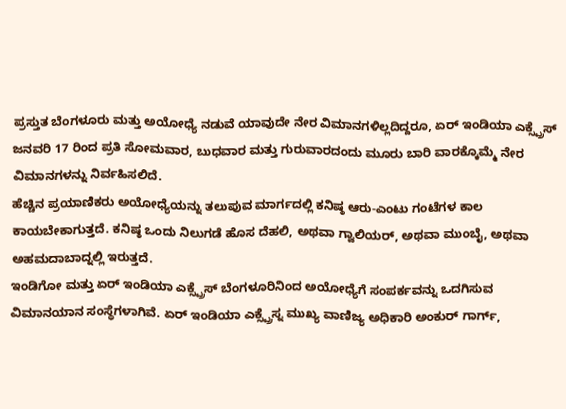ಪ್ರಸ್ತುತ ಬೆಂಗಳೂರು ಮತ್ತು ಅಯೋಧ್ಯೆ ನಡುವೆ ಯಾವುದೇ ನೇರ ವಿಮಾನಗಳಿಲ್ಲದಿದ್ದರೂ, ಏರ್ ಇಂಡಿಯಾ ಎಕ್ಸ್ಪ್ರೆಸ್ ಜನವರಿ 17 ರಿಂದ ಪ್ರತಿ ಸೋಮವಾರ, ಬುಧವಾರ ಮತ್ತು ಗುರುವಾರದಂದು ಮೂರು ಬಾರಿ ವಾರಕ್ಕೊಮ್ಮೆ ನೇರ ವಿಮಾನಗಳನ್ನು ನಿರ್ವಹಿಸಲಿದೆ.
ಹೆಚ್ಚಿನ ಪ್ರಯಾಣಿಕರು ಅಯೋಧ್ಯೆಯನ್ನು ತಲುಪುವ ಮಾರ್ಗದಲ್ಲಿ ಕನಿಷ್ಠ ಆರು-ಎಂಟು ಗಂಟೆಗಳ ಕಾಲ ಕಾಯಬೇಕಾಗುತ್ತದೆ. ಕನಿಷ್ಠ ಒಂದು ನಿಲುಗಡೆ ಹೊಸ ದೆಹಲಿ, ಅಥವಾ ಗ್ವಾಲಿಯರ್, ಅಥವಾ ಮುಂಬೈ, ಅಥವಾ ಅಹಮದಾಬಾದ್ನಲ್ಲಿ ಇರುತ್ತದೆ.
ಇಂಡಿಗೋ ಮತ್ತು ಏರ್ ಇಂಡಿಯಾ ಎಕ್ಸ್ಪ್ರೆಸ್ ಬೆಂಗಳೂರಿನಿಂದ ಅಯೋಧ್ಯೆಗೆ ಸಂಪರ್ಕವನ್ನು ಒದಗಿಸುವ ವಿಮಾನಯಾನ ಸಂಸ್ಥೆಗಳಾಗಿವೆ. ಏರ್ ಇಂಡಿಯಾ ಎಕ್ಸ್ಪ್ರೆಸ್ನ ಮುಖ್ಯ ವಾಣಿಜ್ಯ ಅಧಿಕಾರಿ ಅಂಕುರ್ ಗಾರ್ಗ್,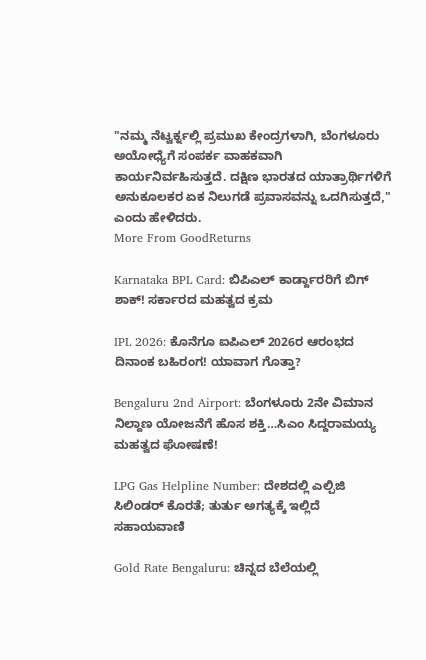"ನಮ್ಮ ನೆಟ್ವರ್ಕ್ನಲ್ಲಿ ಪ್ರಮುಖ ಕೇಂದ್ರಗಳಾಗಿ, ಬೆಂಗಳೂರು ಅಯೋಧ್ಯೆಗೆ ಸಂಪರ್ಕ ವಾಹಕವಾಗಿ ಕಾರ್ಯನಿರ್ವಹಿಸುತ್ತದೆ. ದಕ್ಷಿಣ ಭಾರತದ ಯಾತ್ರಾರ್ಥಿಗಳಿಗೆ ಅನುಕೂಲಕರ ಏಕ ನಿಲುಗಡೆ ಪ್ರವಾಸವನ್ನು ಒದಗಿಸುತ್ತದೆ," ಎಂದು ಹೇಳಿದರು.
More From GoodReturns

Karnataka BPL Card: ಬಿಪಿಎಲ್ ಕಾರ್ಡ್ದಾರರಿಗೆ ಬಿಗ್ ಶಾಕ್! ಸರ್ಕಾರದ ಮಹತ್ವದ ಕ್ರಮ

IPL 2026: ಕೊನೆಗೂ ಐಪಿಎಲ್ 2026ರ ಆರಂಭದ ದಿನಾಂಕ ಬಹಿರಂಗ! ಯಾವಾಗ ಗೊತ್ತಾ?

Bengaluru 2nd Airport: ಬೆಂಗಳೂರು 2ನೇ ವಿಮಾನ ನಿಲ್ದಾಣ ಯೋಜನೆಗೆ ಹೊಸ ಶಕ್ತಿ…ಸಿಎಂ ಸಿದ್ದರಾಮಯ್ಯ ಮಹತ್ವದ ಘೋಷಣೆ!

LPG Gas Helpline Number: ದೇಶದಲ್ಲಿ ಎಲ್ಪಿಜಿ ಸಿಲಿಂಡರ್ ಕೊರತೆ; ತುರ್ತು ಅಗತ್ಯಕ್ಕೆ ಇಲ್ಲಿದೆ ಸಹಾಯವಾಣಿ

Gold Rate Bengaluru: ಚಿನ್ನದ ಬೆಲೆಯಲ್ಲಿ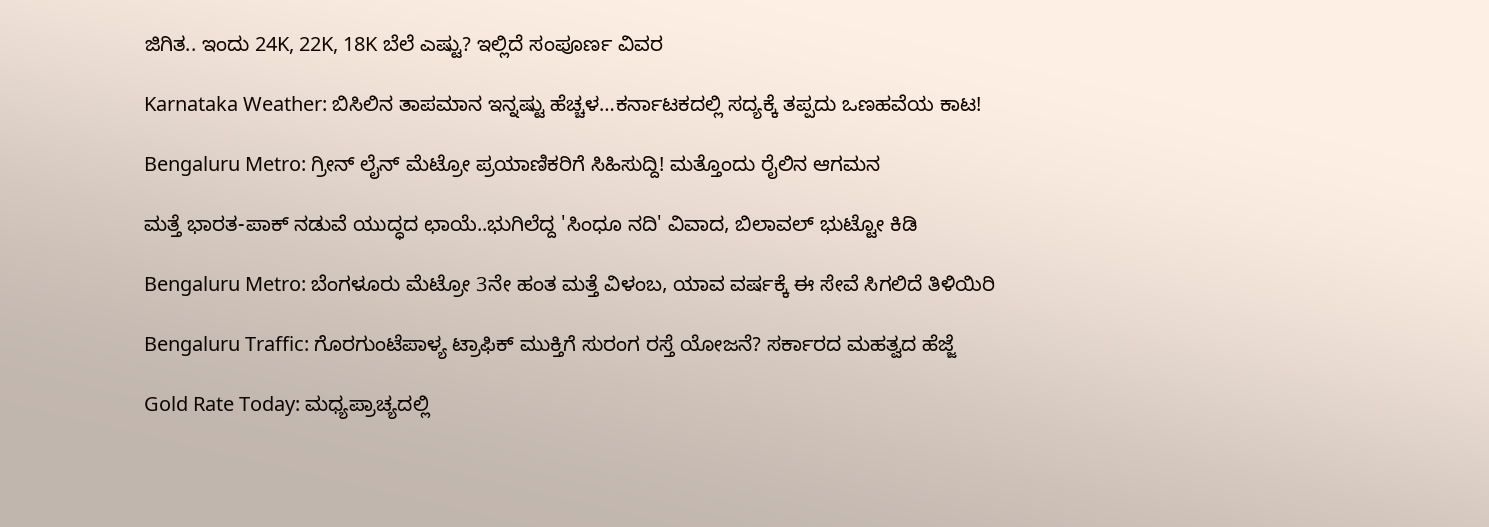ಜಿಗಿತ.. ಇಂದು 24K, 22K, 18K ಬೆಲೆ ಎಷ್ಟು? ಇಲ್ಲಿದೆ ಸಂಪೂರ್ಣ ವಿವರ

Karnataka Weather: ಬಿಸಿಲಿನ ತಾಪಮಾನ ಇನ್ನಷ್ಟು ಹೆಚ್ಚಳ…ಕರ್ನಾಟಕದಲ್ಲಿ ಸದ್ಯಕ್ಕೆ ತಪ್ಪದು ಒಣಹವೆಯ ಕಾಟ!

Bengaluru Metro: ಗ್ರೀನ್ ಲೈನ್ ಮೆಟ್ರೋ ಪ್ರಯಾಣಿಕರಿಗೆ ಸಿಹಿಸುದ್ದಿ! ಮತ್ತೊಂದು ರೈಲಿನ ಆಗಮನ

ಮತ್ತೆ ಭಾರತ-ಪಾಕ್ ನಡುವೆ ಯುದ್ಧದ ಛಾಯೆ..ಭುಗಿಲೆದ್ದ 'ಸಿಂಧೂ ನದಿ' ವಿವಾದ, ಬಿಲಾವಲ್ ಭುಟ್ಟೋ ಕಿಡಿ

Bengaluru Metro: ಬೆಂಗಳೂರು ಮೆಟ್ರೋ 3ನೇ ಹಂತ ಮತ್ತೆ ವಿಳಂಬ, ಯಾವ ವರ್ಷಕ್ಕೆ ಈ ಸೇವೆ ಸಿಗಲಿದೆ ತಿಳಿಯಿರಿ

Bengaluru Traffic: ಗೊರಗುಂಟೆಪಾಳ್ಯ ಟ್ರಾಫಿಕ್ ಮುಕ್ತಿಗೆ ಸುರಂಗ ರಸ್ತೆ ಯೋಜನೆ? ಸರ್ಕಾರದ ಮಹತ್ವದ ಹೆಜ್ಜೆ

Gold Rate Today: ಮಧ್ಯಪ್ರಾಚ್ಯದಲ್ಲಿ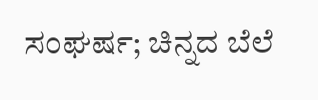ಸಂಘರ್ಷ; ಚಿನ್ನದ ಬೆಲೆ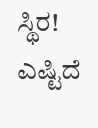ಸ್ಥಿರ! ಎಷ್ಟಿದೆ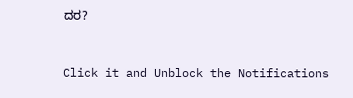ದರ?



Click it and Unblock the Notifications